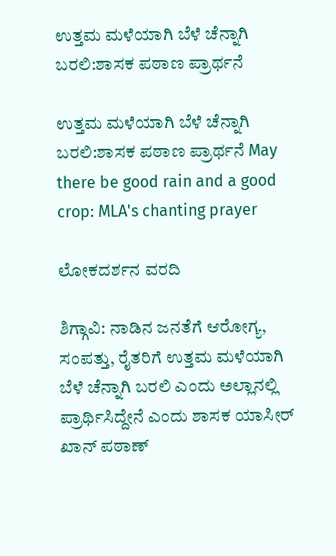ಉತ್ತಮ ಮಳೆಯಾಗಿ ಬೆಳೆ ಚೆನ್ನಾಗಿ ಬರಲಿ:ಶಾಸಕ ಪಠಾಣ ಪ್ರಾರ್ಥನೆ

ಉತ್ತಮ ಮಳೆಯಾಗಿ ಬೆಳೆ ಚೆನ್ನಾಗಿ ಬರಲಿ:ಶಾಸಕ ಪಠಾಣ ಪ್ರಾರ್ಥನೆ May there be good rain and a good crop: MLA's chanting prayer

ಲೋಕದರ್ಶನ ವರದಿ

ಶಿಗ್ಗಾವಿ: ನಾಡಿನ ಜನತೆಗೆ ಆರೋಗ್ಯ, ಸಂಪತ್ತು, ರೈತರಿಗೆ ಉತ್ತಮ ಮಳೆಯಾಗಿ ಬೆಳೆ ಚೆನ್ನಾಗಿ ಬರಲಿ ಎಂದು ಅಲ್ಲಾನಲ್ಲಿ ಪ್ರಾರ್ಥಿಸಿದ್ದೇನೆ ಎಂದು ಶಾಸಕ ಯಾಸೀರ್ ಖಾನ್ ಪಠಾಣ್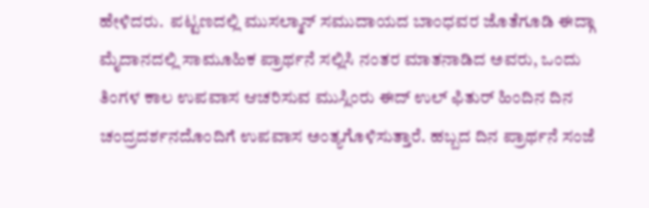ಹೇಳಿದರು.  ಪಟ್ಟಣದಲ್ಲಿ ಮುಸಲ್ಮಾನ್ ಸಮುದಾಯದ ಬಾಂಧವರ ಜೊತೆಗೂಡಿ ಈದ್ಗಾ ಮೈದಾನದಲ್ಲಿ ಸಾಮೂಹಿಕ ಪ್ರಾರ್ಥನೆ ಸಲ್ಲಿಸಿ ನಂತರ ಮಾತನಾಡಿದ ಅವರು, ಒಂದು ತಿಂಗಳ ಕಾಲ ಉಪವಾಸ ಆಚರಿಸುವ ಮುಸ್ಲಿಂರು ಈದ್ ಉಲ್ ಫಿತುರ್ ಹಿಂದಿನ ದಿನ ಚಂದ್ರದರ್ಶನದೊಂದಿಗೆ ಉಪವಾಸ ಅಂತ್ಯಗೊಳಿಸುತ್ತಾರೆ. ಹಬ್ಬದ ದಿನ ಪ್ರಾರ್ಥನೆ ಸಂಜೆ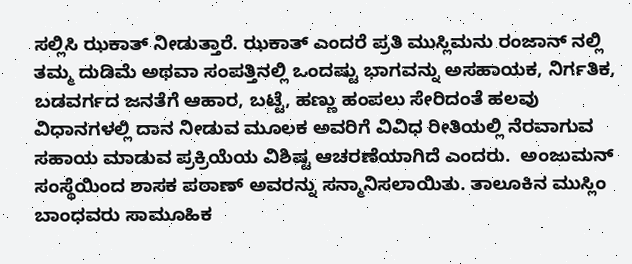ಸಲ್ಲಿಸಿ ಝಕಾತ್ ನೀಡುತ್ತಾರೆ. ಝಕಾತ್ ಎಂದರೆ ಪ್ರತಿ ಮುಸ್ಲಿಮನು ರಂಜಾನ್ ನಲ್ಲಿ ತಮ್ಮ ದುಡಿಮೆ ಅಥವಾ ಸಂಪತ್ತಿನಲ್ಲಿ ಒಂದಷ್ಟು ಭಾಗವನ್ನು ಅಸಹಾಯಕ, ನಿರ್ಗತಿಕ, ಬಡವರ್ಗದ ಜನತೆಗೆ ಆಹಾರ, ಬಟ್ಟೆ, ಹಣ್ಣು ಹಂಪಲು ಸೇರಿದಂತೆ ಹಲವು ವಿಧಾನಗಳಲ್ಲಿ ದಾನ ನೀಡುವ ಮೂಲಕ ಅವರಿಗೆ ವಿವಿಧ ರೀತಿಯಲ್ಲಿ ನೆರವಾಗುವ ಸಹಾಯ ಮಾಡುವ ಪ್ರಕ್ರಿಯೆಯ ವಿಶಿಷ್ಟ ಆಚರಣೆಯಾಗಿದೆ ಎಂದರು.  ಅಂಜುಮನ್ ಸಂಸ್ಥೆಯಿಂದ ಶಾಸಕ ಪಠಾಣ್ ಅವರನ್ನು ಸನ್ಮಾನಿಸಲಾಯಿತು. ತಾಲೂಕಿನ ಮುಸ್ಲಿಂ ಬಾಂಧವರು ಸಾಮೂಹಿಕ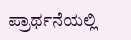ಪ್ರಾರ್ಥನೆಯಲ್ಲಿ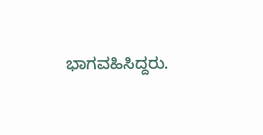ಭಾಗವಹಿಸಿದ್ದರು.